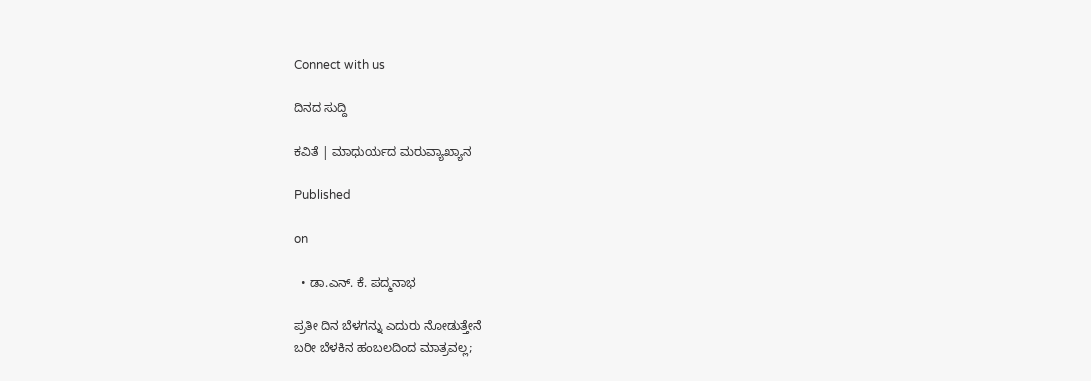Connect with us

ದಿನದ ಸುದ್ದಿ

ಕವಿತೆ | ಮಾಧುರ್ಯದ ಮರುವ್ಯಾಖ್ಯಾನ

Published

on

  • ಡಾ.ಎನ್. ಕೆ. ಪದ್ಮನಾಭ

ಪ್ರತೀ ದಿನ ಬೆಳಗನ್ನು ಎದುರು ನೋಡುತ್ತೇನೆ
ಬರೀ ಬೆಳಕಿನ ಹಂಬಲದಿಂದ ಮಾತ್ರವಲ್ಲ;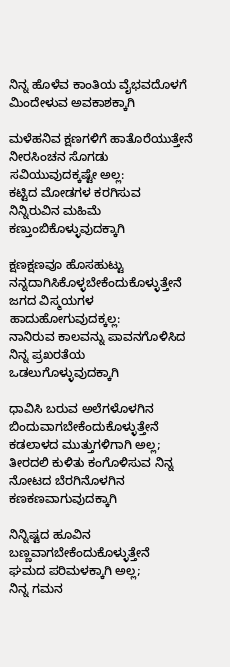ನಿನ್ನ ಹೊಳೆವ ಕಾಂತಿಯ ವೈಭವದೊಳಗೆ ಮಿಂದೇಳುವ ಅವಕಾಶಕ್ಕಾಗಿ

ಮಳೆಹನಿವ ಕ್ಷಣಗಳಿಗೆ ಹಾತೊರೆಯುತ್ತೇನೆ
ನೀರಸಿಂಚನ ಸೊಗಡು
ಸವಿಯುವುದಕ್ಕಷ್ಟೇ ಅಲ್ಲ:
ಕಟ್ಟಿದ ಮೋಡಗಳ ಕರಗಿಸುವ
ನಿನ್ನಿರುವಿನ ಮಹಿಮೆ ಕಣ್ತುಂಬಿಕೊಳ್ಳುವುದಕ್ಕಾಗಿ

ಕ್ಷಣಕ್ಷಣವೂ ಹೊಸಹುಟ್ಟು ನನ್ನದಾಗಿಸಿಕೊಳ್ಳಬೇಕೆಂದುಕೊಳ್ಳುತ್ತೇನೆ
ಜಗದ ವಿಸ್ಮಯಗಳ ಹಾದುಹೋಗುವುದಕ್ಕಲ್ಲ:
ನಾನಿರುವ ಕಾಲವನ್ನು ಪಾವನಗೊಳಿಸಿದ ನಿನ್ನ ಪ್ರಖರತೆಯ ಒಡಲುಗೊಳ್ಳುವುದಕ್ಕಾಗಿ

ಧಾವಿಸಿ ಬರುವ ಅಲೆಗಳೊಳಗಿನ ಬಿಂದುವಾಗಬೇಕೆಂದುಕೊಳ್ಳುತ್ತೇನೆ
ಕಡಲಾಳದ ಮುತ್ತುಗಳಿಗಾಗಿ ಅಲ್ಲ;
ತೀರದಲಿ ಕುಳಿತು ಕಂಗೊಳಿಸುವ ನಿನ್ನ ನೋಟದ ಬೆರಗಿನೊಳಗಿನ ಕಣಕಣವಾಗುವುದಕ್ಕಾಗಿ

ನಿನ್ನಿಷ್ಟದ ಹೂವಿನ ಬಣ್ಣವಾಗಬೇಕೆಂದುಕೊಳ್ಳುತ್ತೇನೆ
ಘಮದ ಪರಿಮಳಕ್ಕಾಗಿ ಅಲ್ಲ;
ನಿನ್ನ ಗಮನ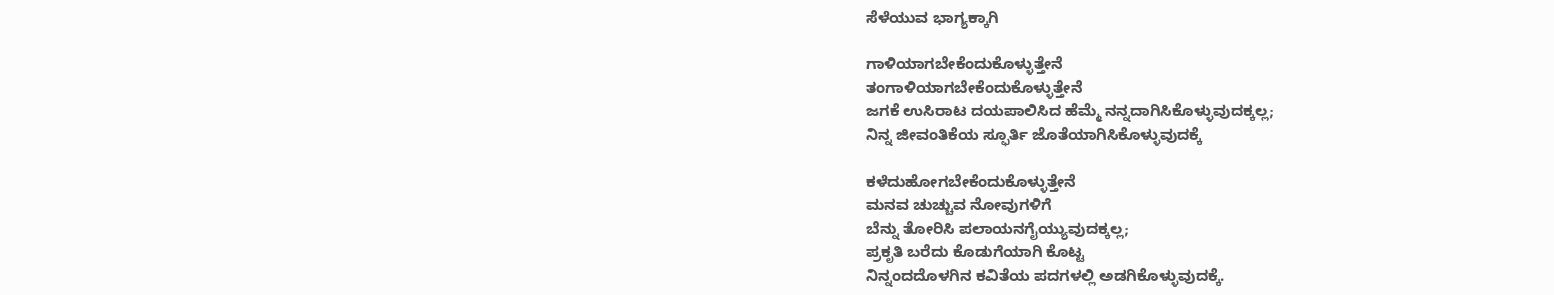ಸೆಳೆಯುವ ಭಾಗ್ಯಕ್ಕಾಗಿ

ಗಾಳಿಯಾಗಬೇಕೆಂದುಕೊಳ್ಳುತ್ತೇನೆ
ತಂಗಾಳಿಯಾಗಬೇಕೆಂದುಕೊಳ್ಳುತ್ತೇನೆ
ಜಗಕೆ ಉಸಿರಾಟ ದಯಪಾಲಿಸಿದ ಹೆಮ್ಮೆ ನನ್ನದಾಗಿಸಿಕೊಳ್ಳುವುದಕ್ಕಲ್ಲ;
ನಿನ್ನ ಜೀವಂತಿಕೆಯ ಸ್ಫೂರ್ತಿ ಜೊತೆಯಾಗಿಸಿಕೊಳ್ಳುವುದಕ್ಕೆ

ಕಳೆದುಹೋಗಬೇಕೆಂದುಕೊಳ್ಳುತ್ತೇನೆ
ಮನವ ಚುಚ್ಚುವ ನೋವುಗಳಿಗೆ
ಬೆನ್ನು ತೋರಿಸಿ ಪಲಾಯನಗೈಯ್ಯುವುದಕ್ಕಲ್ಲ;
ಪ್ರಕೃತಿ ಬರೆದು ಕೊಡುಗೆಯಾಗಿ ಕೊಟ್ಟ
ನಿನ್ನಂದದೊಳಗಿನ ಕವಿತೆಯ ಪದಗಳಲ್ಲಿ ಅಡಗಿಕೊಳ್ಳುವುದಕ್ಕೆ.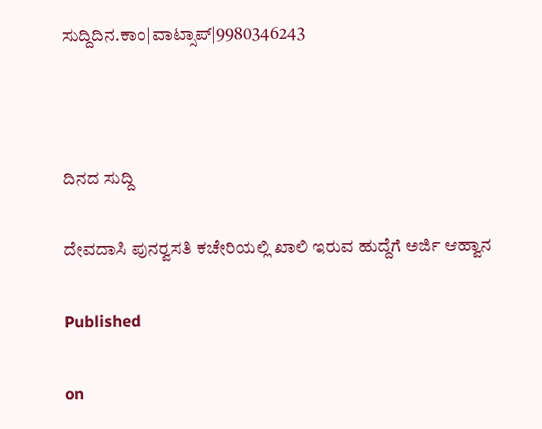ಸುದ್ದಿದಿನ.ಕಾಂ|ವಾಟ್ಸಾಪ್|9980346243



ದಿನದ ಸುದ್ದಿ

ದೇವದಾಸಿ ಪುನರ್‍ವಸತಿ ಕಚೇರಿಯಲ್ಲಿ ಖಾಲಿ ಇರುವ ಹುದ್ದೆಗೆ ಅರ್ಜಿ ಆಹ್ವಾನ

Published

on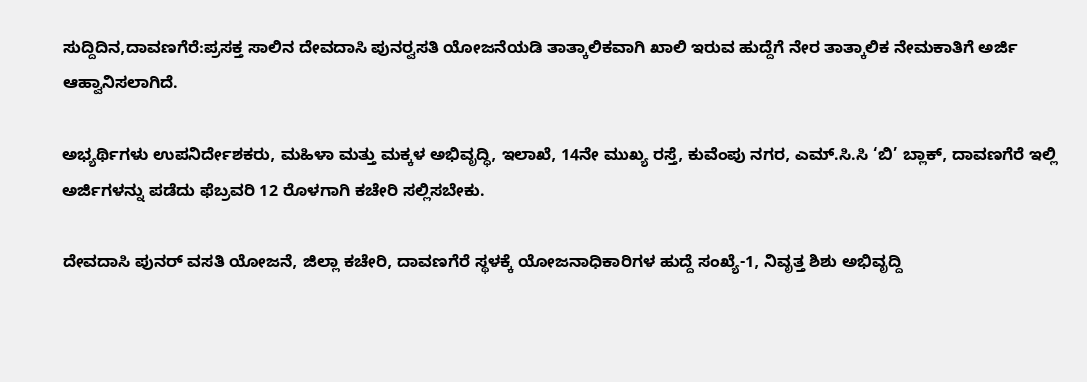ಸುದ್ದಿದಿನ,ದಾವಣಗೆರೆ:ಪ್ರಸಕ್ತ ಸಾಲಿನ ದೇವದಾಸಿ ಪುನರ್‍ವಸತಿ ಯೋಜನೆಯಡಿ ತಾತ್ಕಾಲಿಕವಾಗಿ ಖಾಲಿ ಇರುವ ಹುದ್ದೆಗೆ ನೇರ ತಾತ್ಕಾಲಿಕ ನೇಮಕಾತಿಗೆ ಅರ್ಜಿ ಆಹ್ವಾನಿಸಲಾಗಿದೆ.

ಅಭ್ಯರ್ಥಿಗಳು ಉಪನಿರ್ದೇಶಕರು, ಮಹಿಳಾ ಮತ್ತು ಮಕ್ಕಳ ಅಭಿವೃದ್ಧಿ, ಇಲಾಖೆ, 14ನೇ ಮುಖ್ಯ ರಸ್ತೆ, ಕುವೆಂಪು ನಗರ, ಎಮ್.ಸಿ.ಸಿ ‘ಬಿ’ ಬ್ಲಾಕ್, ದಾವಣಗೆರೆ ಇಲ್ಲಿ ಅರ್ಜಿಗಳನ್ನು ಪಡೆದು ಫೆಬ್ರವರಿ 12 ರೊಳಗಾಗಿ ಕಚೇರಿ ಸಲ್ಲಿಸಬೇಕು.

ದೇವದಾಸಿ ಪುನರ್ ವಸತಿ ಯೋಜನೆ, ಜಿಲ್ಲಾ ಕಚೇರಿ, ದಾವಣಗೆರೆ ಸ್ಥಳಕ್ಕೆ ಯೋಜನಾಧಿಕಾರಿಗಳ ಹುದ್ದೆ ಸಂಖ್ಯೆ-1, ನಿವೃತ್ತ ಶಿಶು ಅಭಿವೃದ್ದಿ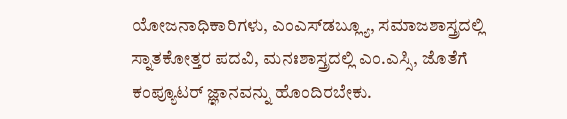ಯೋಜನಾಧಿಕಾರಿಗಳು, ಎಂಎಸ್‍ಡಬ್ಲ್ಯೂ, ಸಮಾಜಶಾಸ್ತ್ರದಲ್ಲಿ ಸ್ನಾತಕೋತ್ತರ ಪದವಿ, ಮನಃಶಾಸ್ತ್ರದಲ್ಲಿ ಎಂ.ಎಸ್ಸಿ, ಜೊತೆಗೆ ಕಂಪ್ಯೂಟರ್ ಜ್ಞಾನವನ್ನು ಹೊಂದಿರಬೇಕು.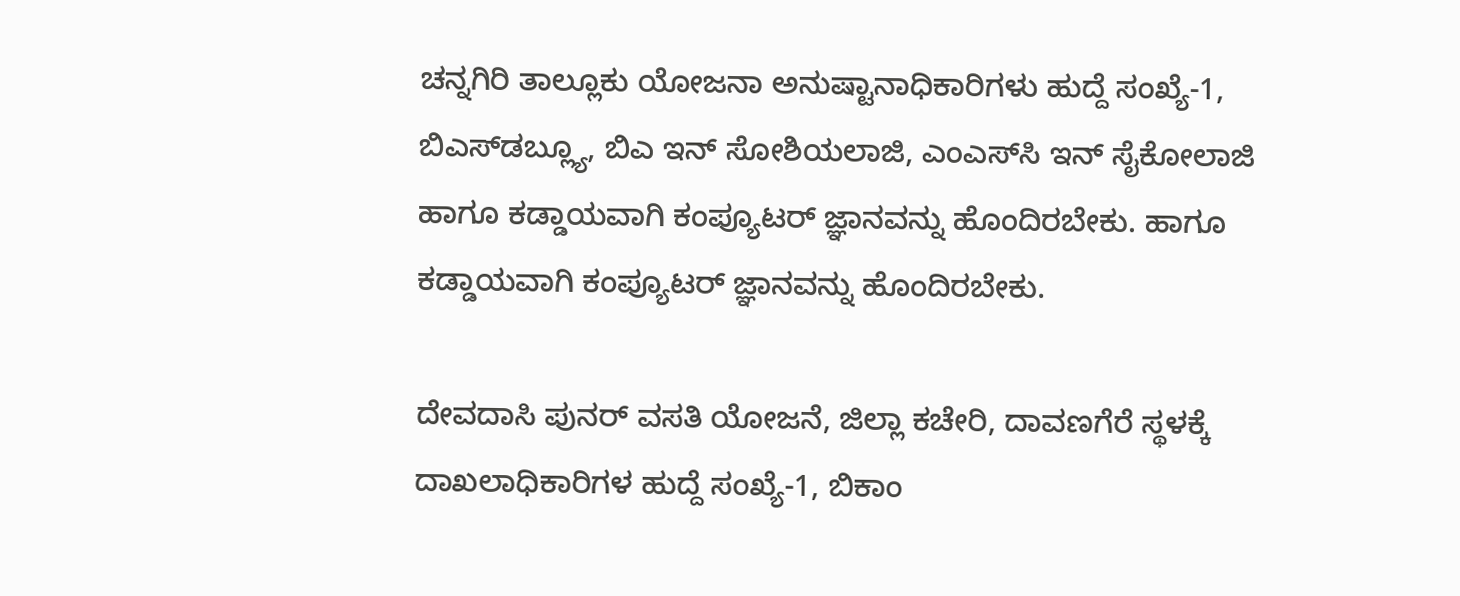ಚನ್ನಗಿರಿ ತಾಲ್ಲೂಕು ಯೋಜನಾ ಅನುಷ್ಟಾನಾಧಿಕಾರಿಗಳು ಹುದ್ದೆ ಸಂಖ್ಯೆ-1, ಬಿಎಸ್‍ಡಬ್ಲ್ಯೂ, ಬಿಎ ಇನ್ ಸೋಶಿಯಲಾಜಿ, ಎಂಎಸ್‍ಸಿ ಇನ್ ಸೈಕೋಲಾಜಿ ಹಾಗೂ ಕಡ್ಡಾಯವಾಗಿ ಕಂಪ್ಯೂಟರ್ ಜ್ಞಾನವನ್ನು ಹೊಂದಿರಬೇಕು. ಹಾಗೂ ಕಡ್ಡಾಯವಾಗಿ ಕಂಪ್ಯೂಟರ್ ಜ್ಞಾನವನ್ನು ಹೊಂದಿರಬೇಕು.

ದೇವದಾಸಿ ಪುನರ್ ವಸತಿ ಯೋಜನೆ, ಜಿಲ್ಲಾ ಕಚೇರಿ, ದಾವಣಗೆರೆ ಸ್ಥಳಕ್ಕೆ ದಾಖಲಾಧಿಕಾರಿಗಳ ಹುದ್ದೆ ಸಂಖ್ಯೆ-1, ಬಿಕಾಂ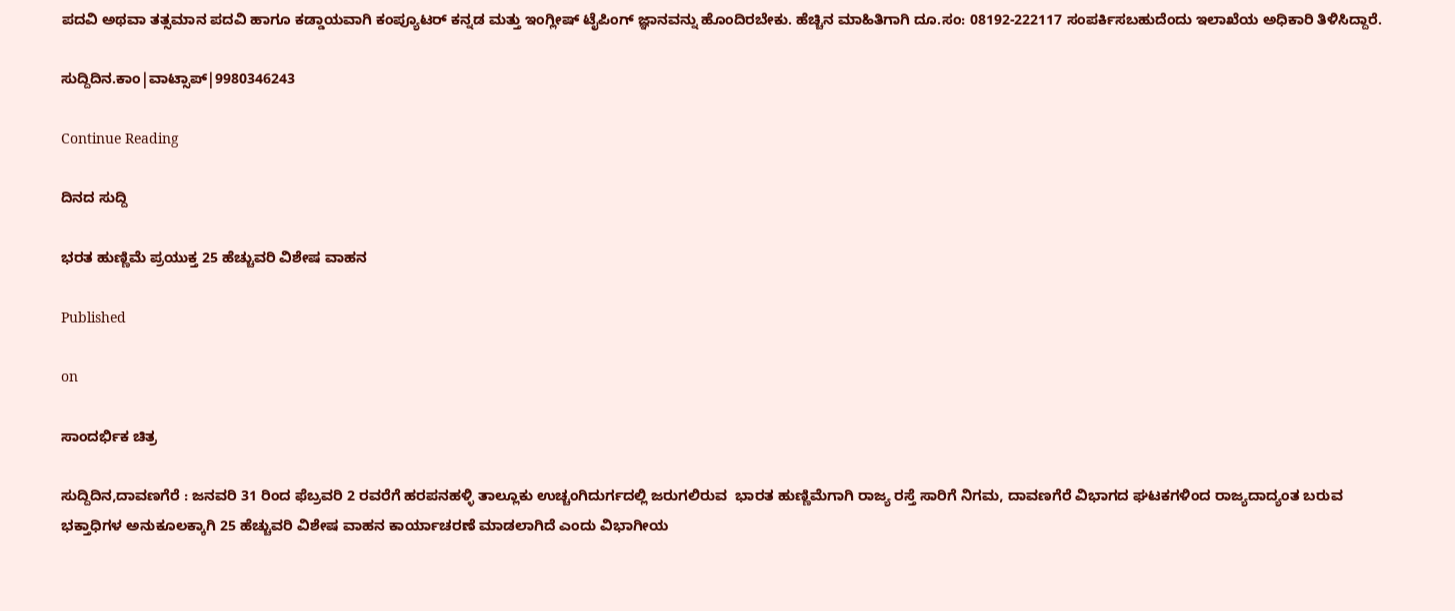ಪದವಿ ಅಥವಾ ತತ್ಸಮಾನ ಪದವಿ ಹಾಗೂ ಕಡ್ಡಾಯವಾಗಿ ಕಂಪ್ಯೂಟರ್ ಕನ್ನಡ ಮತ್ತು ಇಂಗ್ಲೀಷ್ ಟೈಪಿಂಗ್ ಜ್ಞಾನವನ್ನು ಹೊಂದಿರಬೇಕು. ಹೆಚ್ಚಿನ ಮಾಹಿತಿಗಾಗಿ ದೂ.ಸಂ: 08192-222117 ಸಂಪರ್ಕಿಸಬಹುದೆಂದು ಇಲಾಖೆಯ ಅಧಿಕಾರಿ ತಿಳಿಸಿದ್ದಾರೆ.

ಸುದ್ದಿದಿನ.ಕಾಂ|ವಾಟ್ಸಾಪ್|9980346243

Continue Reading

ದಿನದ ಸುದ್ದಿ

ಭರತ ಹುಣ್ಣಿಮೆ ಪ್ರಯುಕ್ತ 25 ಹೆಚ್ಚುವರಿ ವಿಶೇಷ ವಾಹನ

Published

on

ಸಾಂದರ್ಭಿಕ ಚಿತ್ರ

ಸುದ್ದಿದಿನ,ದಾವಣಗೆರೆ : ಜನವರಿ 31 ರಿಂದ ಫೆಬ್ರವರಿ 2 ರವರೆಗೆ ಹರಪನಹಳ್ಳಿ ತಾಲ್ಲೂಕು ಉಚ್ಚಂಗಿದುರ್ಗದಲ್ಲಿ ಜರುಗಲಿರುವ  ಭಾರತ ಹುಣ್ಣಿಮೆಗಾಗಿ ರಾಜ್ಯ ರಸ್ತೆ ಸಾರಿಗೆ ನಿಗಮ, ದಾವಣಗೆರೆ ವಿಭಾಗದ ಘಟಕಗಳಿಂದ ರಾಜ್ಯದಾದ್ಯಂತ ಬರುವ ಭಕ್ತಾಧಿಗಳ ಅನುಕೂಲಕ್ಕಾಗಿ 25 ಹೆಚ್ಚುವರಿ ವಿಶೇಷ ವಾಹನ ಕಾರ್ಯಾಚರಣೆ ಮಾಡಲಾಗಿದೆ ಎಂದು ವಿಭಾಗೀಯ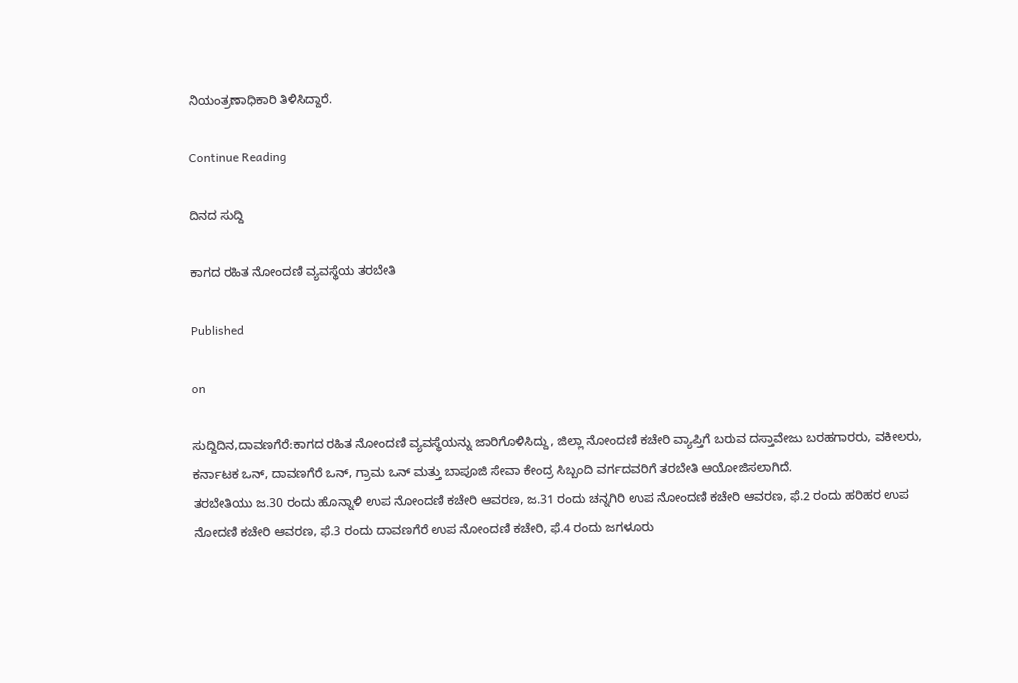ನಿಯಂತ್ರಣಾಧಿಕಾರಿ ತಿಳಿಸಿದ್ದಾರೆ.

Continue Reading

ದಿನದ ಸುದ್ದಿ

ಕಾಗದ ರಹಿತ ನೋಂದಣಿ ವ್ಯವಸ್ಥೆಯ ತರಬೇತಿ

Published

on

ಸುದ್ದಿದಿನ,ದಾವಣಗೆರೆ:ಕಾಗದ ರಹಿತ ನೋಂದಣಿ ವ್ಯವಸ್ಥೆಯನ್ನು ಜಾರಿಗೊಳಿಸಿದ್ದು, ಜಿಲ್ಲಾ ನೋಂದಣಿ ಕಚೇರಿ ವ್ಯಾಪ್ತಿಗೆ ಬರುವ ದಸ್ತಾವೇಜು ಬರಹಗಾರರು, ವಕೀಲರು, ಕರ್ನಾಟಕ ಒನ್, ದಾವಣಗೆರೆ ಒನ್, ಗ್ರಾಮ ಒನ್ ಮತ್ತು ಬಾಪೂಜಿ ಸೇವಾ ಕೇಂದ್ರ ಸಿಬ್ಬಂದಿ ವರ್ಗದವರಿಗೆ ತರಬೇತಿ ಆಯೋಜಿಸಲಾಗಿದೆ.
ತರಬೇತಿಯು ಜ.30 ರಂದು ಹೊನ್ನಾಳಿ ಉಪ ನೋಂದಣಿ ಕಚೇರಿ ಆವರಣ, ಜ.31 ರಂದು ಚನ್ನಗಿರಿ ಉಪ ನೋಂದಣಿ ಕಚೇರಿ ಆವರಣ, ಫೆ.2 ರಂದು ಹರಿಹರ ಉಪ ನೋದಣಿ ಕಚೇರಿ ಆವರಣ, ಫೆ.3 ರಂದು ದಾವಣಗೆರೆ ಉಪ ನೋಂದಣಿ ಕಚೇರಿ, ಫೆ.4 ರಂದು ಜಗಳೂರು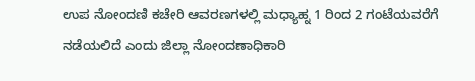ಉಪ ನೋಂದಣಿ ಕಚೇರಿ ಆವರಣಗಳಲ್ಲಿ ಮಧ್ಯಾಹ್ನ 1 ರಿಂದ 2 ಗಂಟೆಯವರೆಗೆ ನಡೆಯಲಿದೆ ಎಂದು ಜಿಲ್ಲಾ ನೋಂದಣಾಧಿಕಾರಿ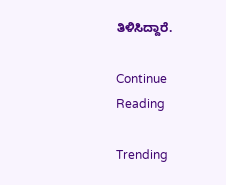ತಿಳಿಸಿದ್ದಾರೆ.

Continue Reading

Trending